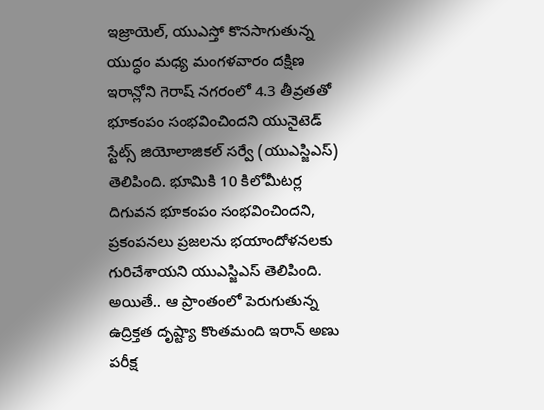ఇజ్రాయెల్, యుఎస్తో కొనసాగుతున్న యుద్ధం మధ్య మంగళవారం దక్షిణ ఇరాన్లోని గెరాష్ నగరంలో 4.3 తీవ్రతతో భూకంపం సంభవించిందని యునైటెడ్ స్టేట్స్ జియోలాజికల్ సర్వే (యుఎస్జిఎస్) తెలిపింది. భూమికి 10 కిలోమీటర్ల దిగువన భూకంపం సంభవించిందని, ప్రకంపనలు ప్రజలను భయాందోళనలకు గురిచేశాయని యుఎస్జిఎస్ తెలిపింది. అయితే.. ఆ ప్రాంతంలో పెరుగుతున్న ఉద్రిక్తత దృష్ట్యా కొంతమంది ఇరాన్ అణు పరీక్ష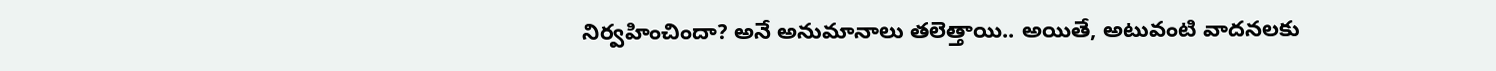నిర్వహించిందా? అనే అనుమానాలు తలెత్తాయి.. అయితే, అటువంటి వాదనలకు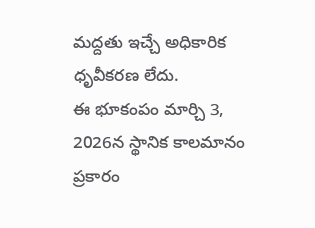మద్దతు ఇచ్చే అధికారిక ధృవీకరణ లేదు.
ఈ భూకంపం మార్చి 3, 2026న స్థానిక కాలమానం ప్రకారం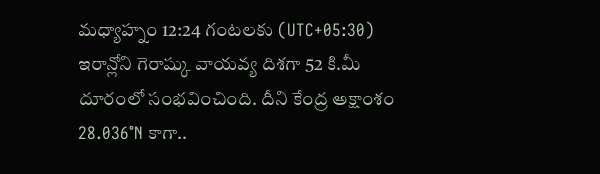మధ్యాహ్నం 12:24 గంటలకు (UTC+05:30) ఇరాన్లోని గెరాష్కు వాయవ్య దిశగా 52 కి.మీ దూరంలో సంభవించింది. దీని కేంద్ర అక్షాంశం 28.036°N కాగా..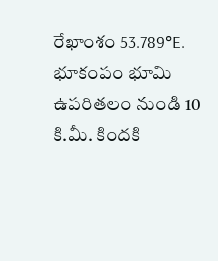రేఖాంశం 53.789°E. భూకంపం భూమి ఉపరితలం నుండి 10 కి.మీ. కిందకి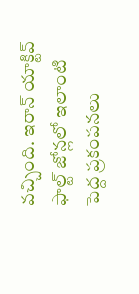వచ్చింది. ఇరాన్ యాక్టివ్ ఫాల్ట్ జోన్లలో ఇలాంటి పెద్ద ప్రకంపనలు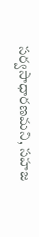సర్వసాధారణమని, సహజ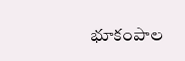భూకంపాల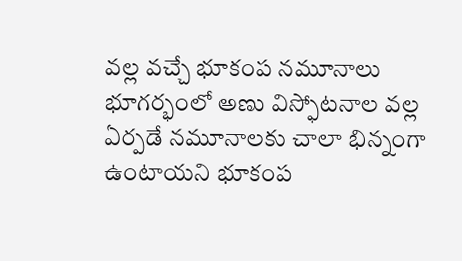వల్ల వచ్చే భూకంప నమూనాలు భూగర్భంలో అణు విస్ఫోటనాల వల్ల ఏర్పడే నమూనాలకు చాలా భిన్నంగా ఉంటాయని భూకంప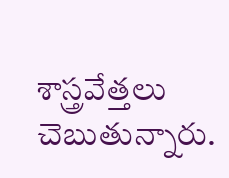శాస్త్రవేత్తలు చెబుతున్నారు.